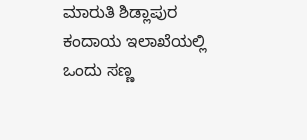ಮಾರುತಿ ಶಿಡ್ಲಾಪುರ
ಕಂದಾಯ ಇಲಾಖೆಯಲ್ಲಿ ಒಂದು ಸಣ್ಣ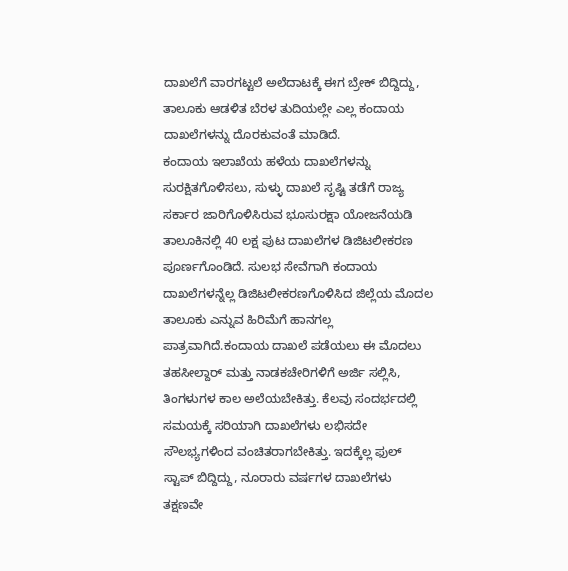ದಾಖಲೆಗೆ ವಾರಗಟ್ಟಲೆ ಅಲೆದಾಟಕ್ಕೆ ಈಗ ಬ್ರೇಕ್ ಬಿದ್ದಿದ್ದು, ತಾಲೂಕು ಆಡಳಿತ ಬೆರಳ ತುದಿಯಲ್ಲೇ ಎಲ್ಲ ಕಂದಾಯ ದಾಖಲೆಗಳನ್ನು ದೊರಕುವಂತೆ ಮಾಡಿದೆ.
ಕಂದಾಯ ಇಲಾಖೆಯ ಹಳೆಯ ದಾಖಲೆಗಳನ್ನು ಸುರಕ್ಷಿತಗೊಳಿಸಲು, ಸುಳ್ಳು ದಾಖಲೆ ಸೃಷ್ಟಿ ತಡೆಗೆ ರಾಜ್ಯ ಸರ್ಕಾರ ಜಾರಿಗೊಳಿಸಿರುವ ಭೂಸುರಕ್ಷಾ ಯೋಜನೆಯಡಿ ತಾಲೂಕಿನಲ್ಲಿ 40 ಲಕ್ಷ ಪುಟ ದಾಖಲೆಗಳ ಡಿಜಿಟಲೀಕರಣ ಪೂರ್ಣಗೊಂಡಿದೆ. ಸುಲಭ ಸೇವೆಗಾಗಿ ಕಂದಾಯ ದಾಖಲೆಗಳನ್ನೆಲ್ಲ ಡಿಜಿಟಲೀಕರಣಗೊಳಿಸಿದ ಜಿಲ್ಲೆಯ ಮೊದಲ ತಾಲೂಕು ಎನ್ನುವ ಹಿರಿಮೆಗೆ ಹಾನಗಲ್ಲ ಪಾತ್ರವಾಗಿದೆ.ಕಂದಾಯ ದಾಖಲೆ ಪಡೆಯಲು ಈ ಮೊದಲು ತಹಸೀಲ್ದಾರ್ ಮತ್ತು ನಾಡಕಚೇರಿಗಳಿಗೆ ಅರ್ಜಿ ಸಲ್ಲಿಸಿ, ತಿಂಗಳುಗಳ ಕಾಲ ಅಲೆಯಬೇಕಿತ್ತು. ಕೆಲವು ಸಂದರ್ಭದಲ್ಲಿ ಸಮಯಕ್ಕೆ ಸರಿಯಾಗಿ ದಾಖಲೆಗಳು ಲಭಿಸದೇ ಸೌಲಭ್ಯಗಳಿಂದ ವಂಚಿತರಾಗಬೇಕಿತ್ತು. ಇದಕ್ಕೆಲ್ಲ ಫುಲ್ ಸ್ಟಾಪ್ ಬಿದ್ದಿದ್ದು, ನೂರಾರು ವರ್ಷಗಳ ದಾಖಲೆಗಳು ತಕ್ಷಣವೇ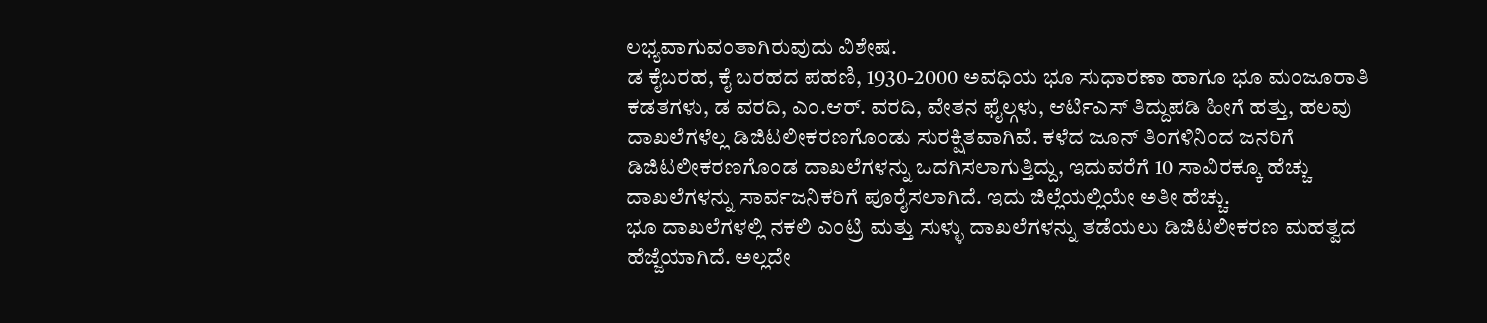ಲಭ್ಯವಾಗುವಂತಾಗಿರುವುದು ವಿಶೇಷ.
ಡ ಕೈಬರಹ, ಕೈ ಬರಹದ ಪಹಣಿ, 1930-2000 ಅವಧಿಯ ಭೂ ಸುಧಾರಣಾ ಹಾಗೂ ಭೂ ಮಂಜೂರಾತಿ ಕಡತಗಳು, ಡ ವರದಿ, ಎಂ.ಆರ್. ವರದಿ, ವೇತನ ಫೈಲ್ಗಳು, ಆರ್ಟಿಎಸ್ ತಿದ್ದುಪಡಿ ಹೀಗೆ ಹತ್ತು, ಹಲವು ದಾಖಲೆಗಳೆಲ್ಲ ಡಿಜಿಟಲೀಕರಣಗೊಂಡು ಸುರಕ್ಷಿತವಾಗಿವೆ. ಕಳೆದ ಜೂನ್ ತಿಂಗಳಿನಿಂದ ಜನರಿಗೆ ಡಿಜಿಟಲೀಕರಣಗೊಂಡ ದಾಖಲೆಗಳನ್ನು ಒದಗಿಸಲಾಗುತ್ತಿದ್ದು, ಇದುವರೆಗೆ 10 ಸಾವಿರಕ್ಕೂ ಹೆಚ್ಚು ದಾಖಲೆಗಳನ್ನು ಸಾರ್ವಜನಿಕರಿಗೆ ಪೂರೈಸಲಾಗಿದೆ. ಇದು ಜಿಲ್ಲೆಯಲ್ಲಿಯೇ ಅತೀ ಹೆಚ್ಚು.
ಭೂ ದಾಖಲೆಗಳಲ್ಲಿ ನಕಲಿ ಎಂಟ್ರಿ ಮತ್ತು ಸುಳ್ಳು ದಾಖಲೆಗಳನ್ನು ತಡೆಯಲು ಡಿಜಿಟಲೀಕರಣ ಮಹತ್ವದ ಹೆಜ್ಜೆಯಾಗಿದೆ. ಅಲ್ಲದೇ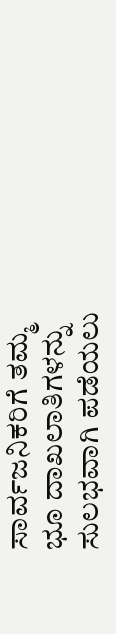ಸಾರ್ವಜನಿಕರಿಗೆ ತಮ್ಮ ಭೂ ದಾಖಲಾತಿಗಳನ್ನು ಸುಲಭವಾಗಿ ಪಡೆಯಲು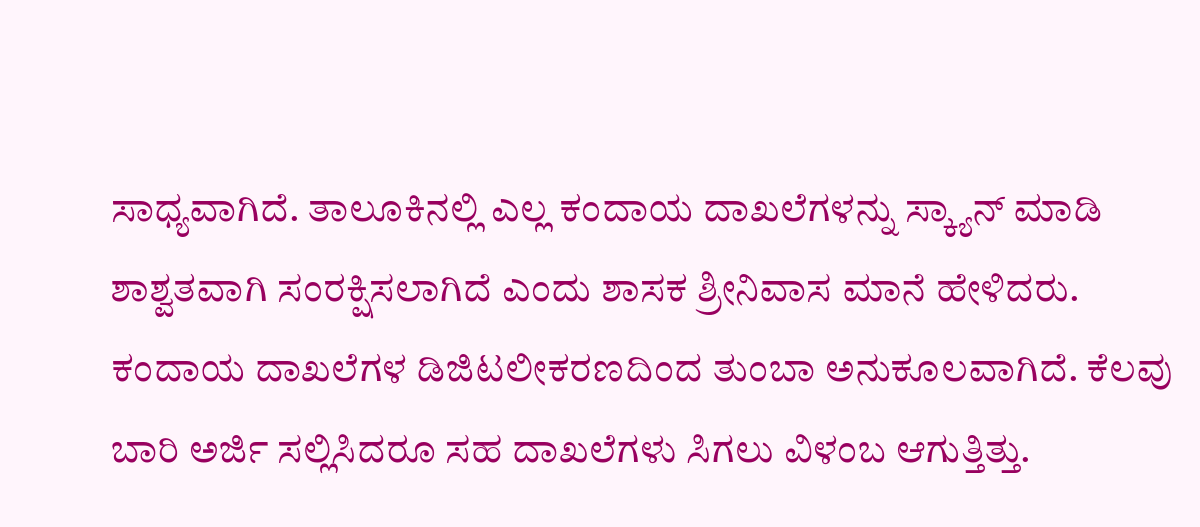ಸಾಧ್ಯವಾಗಿದೆ. ತಾಲೂಕಿನಲ್ಲಿ ಎಲ್ಲ ಕಂದಾಯ ದಾಖಲೆಗಳನ್ನು ಸ್ಕ್ಯಾನ್ ಮಾಡಿ ಶಾಶ್ವತವಾಗಿ ಸಂರಕ್ಷಿಸಲಾಗಿದೆ ಎಂದು ಶಾಸಕ ಶ್ರೀನಿವಾಸ ಮಾನೆ ಹೇಳಿದರು.
ಕಂದಾಯ ದಾಖಲೆಗಳ ಡಿಜಿಟಲೀಕರಣದಿಂದ ತುಂಬಾ ಅನುಕೂಲವಾಗಿದೆ. ಕೆಲವು ಬಾರಿ ಅರ್ಜಿ ಸಲ್ಲಿಸಿದರೂ ಸಹ ದಾಖಲೆಗಳು ಸಿಗಲು ವಿಳಂಬ ಆಗುತ್ತಿತ್ತು.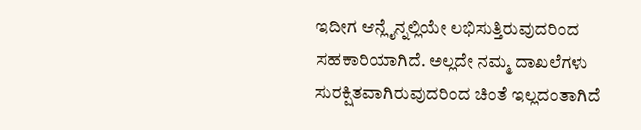ಇದೀಗ ಆನ್ಲೈನ್ನಲ್ಲಿಯೇ ಲಭಿಸುತ್ತಿರುವುದರಿಂದ ಸಹಕಾರಿಯಾಗಿದೆ. ಅಲ್ಲದೇ ನಮ್ಮ ದಾಖಲೆಗಳು ಸುರಕ್ಷಿತವಾಗಿರುವುದರಿಂದ ಚಿಂತೆ ಇಲ್ಲದಂತಾಗಿದೆ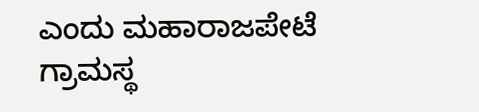ಎಂದು ಮಹಾರಾಜಪೇಟೆ ಗ್ರಾಮಸ್ಥ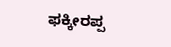ಫಕ್ಕೀರಪ್ಪ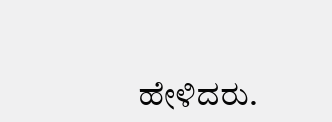ಹೇಳಿದರು.